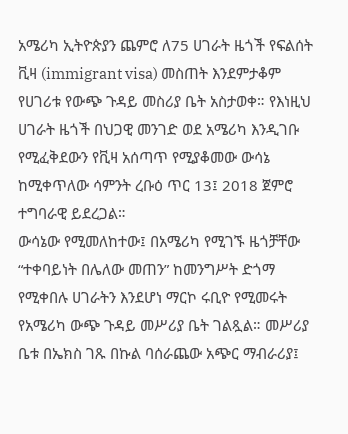አሜሪካ ኢትዮጵያን ጨምሮ ለ75 ሀገራት ዜጎች የፍልሰት ቪዛ (immigrant visa) መስጠት እንደምታቆም የሀገሪቱ የውጭ ጉዳይ መስሪያ ቤት አስታወቀ። የእነዚህ ሀገራት ዜጎች በህጋዊ መንገድ ወደ አሜሪካ እንዲገቡ የሚፈቅደውን የቪዛ አሰጣጥ የሚያቆመው ውሳኔ ከሚቀጥለው ሳምንት ረቡዕ ጥር 13፤ 2018 ጀምሮ ተግባራዊ ይደረጋል።
ውሳኔው የሚመለከተው፤ በአሜሪካ የሚገኙ ዜጎቻቸው “ተቀባይነት በሌለው መጠን” ከመንግሥት ድጎማ የሚቀበሉ ሀገራትን እንደሆነ ማርኮ ሩቢዮ የሚመሩት የአሜሪካ ውጭ ጉዳይ መሥሪያ ቤት ገልጿል። መሥሪያ ቤቱ በኤክስ ገጹ በኩል ባሰራጨው አጭር ማብራሪያ፤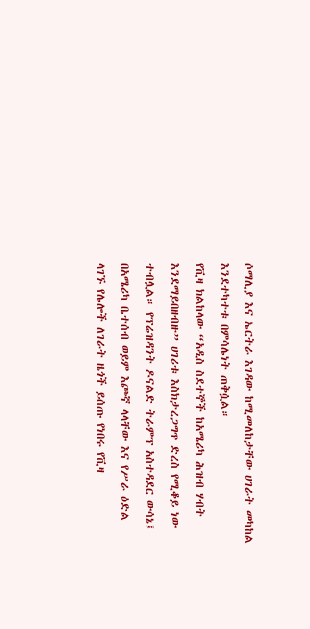ሶማሊያ እና ኤርትራ እገዳው ከሚመለከታቸው ሀገራት መካከል እንደተካተቱ በምሳሌነት ጠቅሷል።
የቪዛ ክልከላው “አዲስ ስደተኞች ከአሜሪካ ሕዝብ ሃብት እንደማይበዘብዙ” ሀገሪቱ እስክታረጋግጥ ድረስ የሚቆይ ነው ተብሏል። የፕሬዝዳንት ዶናልድ ትራምፕ አስተዳደር ውሳኔ፤ በአሜሪካ ቤተሰብ ወይም እጮኛ ላላቸው እና የሥራ ዕድል ላገኙ የሌሎች ለገራት ዜጎች ይሰጡ የነበሩ የቪዛ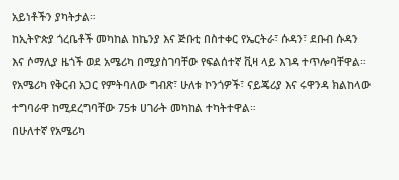አይነቶችን ያካትታል።
ከኢትዮጵያ ጎረቤቶች መካከል ከኬንያ እና ጅቡቲ በስተቀር የኤርትራ፣ ሱዳን፣ ደቡብ ሱዳን እና ሶማሊያ ዜጎች ወደ አሜሪካ በሚያስገባቸው የፍልሰተኛ ቪዛ ላይ እገዳ ተጥሎባቸዋል። የአሜሪካ የቅርብ አጋር የምትባለው ግብጽ፣ ሁለቱ ኮንጎዎች፣ ናይጄሪያ እና ሩዋንዳ ክልከላው ተግባራዋ ከሚደረግባቸው 75ቱ ሀገራት መካከል ተካትተዋል።
በሁለተኛ የአሜሪካ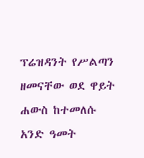ፕሬዝዳንት የሥልጣን ዘመናቸው ወደ ዋይት ሐውስ ከተመለሱ አንድ ዓመት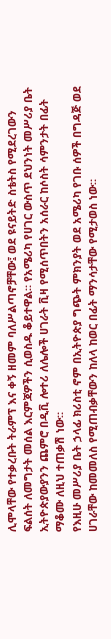ሊሞላቸው የተቃረቡት ትራምፕ እና ቀኝ ዘመም ባለሥልጣኖቻቸው፤ ወደ ዩናይትድ ስቴትስ የሚደረገውን ፍልሰት ለመግታት መሰል እርምጃዎችን ሲወስዱ ቆይተዋል። የአሜሪካ የሀገር ውስጥ ደህንነት መሥሪያ ቤት ኢትዮጵያውያንን ጨምሮ በዲቪ ሎተሪ ለሌሎች ሀገራት ቪዛ የሚሰጥበትን አሰራር ከሶስት ሳምንታት በፊት ማቆሙ ለዚህ ተጠቃሽ ነው።
የእዚሁ መሥሪያ ቤት ኃላፊ ክሪስቲ ኖም በኢትዮጵያ ግጭት ምክንያት ወደ አሜሪካ የገቡ ሰዎች በግዳጅ ወደ ሀገራቸው ከመመለስ የሚጠብቃቸውን ከለላ ከወር በፊት ማንሳታቸው የሚታወስ ነው።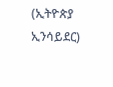(ኢትዮጵያ ኢንሳይደር)